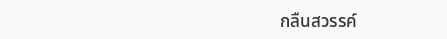กลืนสวรรค์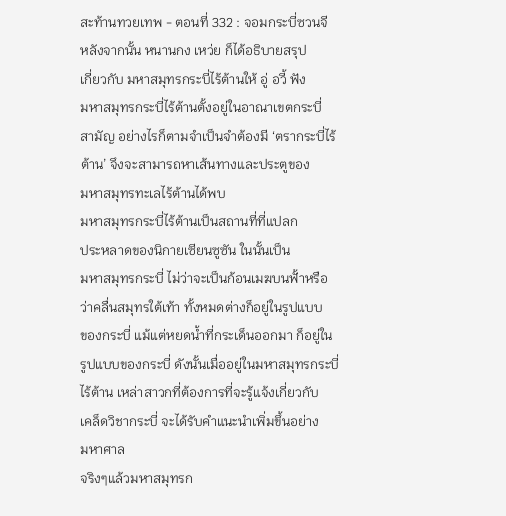สะท้านทวยเทพ - ตอนที่ 332 : จอมกระบี่ซวนจี
หลังจากนั้น หนานกง เหว่ย ก็ได้อธิบายสรุป
เกี่ยวกับ มหาสมุทรกระบี่ไร้ต้านให้ อู่ อวี้ ฟัง
มหาสมุทรกระบี่ไร้ต้านตั้งอยู่ในอาณาเขตกระบี่
สามัญ อย่างไรก็ตามจำเป็นจำต้องมี ‘ตรากระบี่ไร้
ต้าน’ จึงจะสามารถหาเส้นทางและประตูของ
มหาสมุทรทะเลไร้ต้านได้พบ
มหาสมุทรกระบี่ไร้ต้านเป็นสถานที่ที่แปลก
ประหลาดของนิกายเซียนซูซัน ในนั้นเป็น
มหาสมุทรกระบี่ ไม่ว่าจะเป็นก้อนเมฆบนฟั้าหรือ
ว่าคลื่นสมุทรใต้เท้า ทั้งหมดต่างก็อยู่ในรูปแบบ
ของกระบี่ แม้แต่หยดน้ำที่กระเด็นออกมา ก็อยู่ใน
รูปแบบของกระบี่ ดังนั้นเมื่ออยู่ในมหาสมุทรกระบี่
ไร้ต้าน เหล่าสาวกที่ต้องการที่จะรู้แจ้งเกี่ยวกับ
เคล็ดวิชากระบี่ จะได้รับคำแนะนำเพิ่มขึ้นอย่าง
มหาศาล
จริงๆแล้วมหาสมุทรก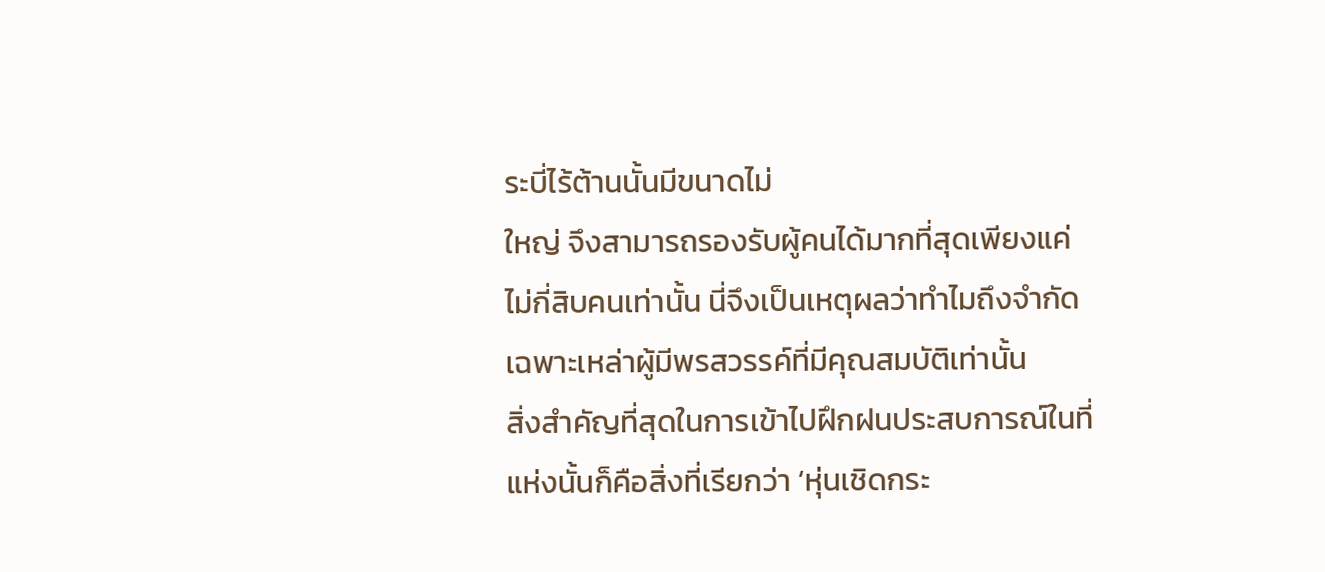ระบี่ไร้ต้านนั้นมีขนาดไม่
ใหญ่ จึงสามารถรองรับผู้คนได้มากที่สุดเพียงแค่
ไม่กี่สิบคนเท่านั้น นี่จึงเป็นเหตุผลว่าทำไมถึงจำกัด
เฉพาะเหล่าผู้มีพรสวรรค์ที่มีคุณสมบัติเท่านั้น
สิ่งสำคัญที่สุดในการเข้าไปฝึกฝนประสบการณ์ในที่
แห่งนั้นก็คือสิ่งที่เรียกว่า ‘หุ่นเชิดกระ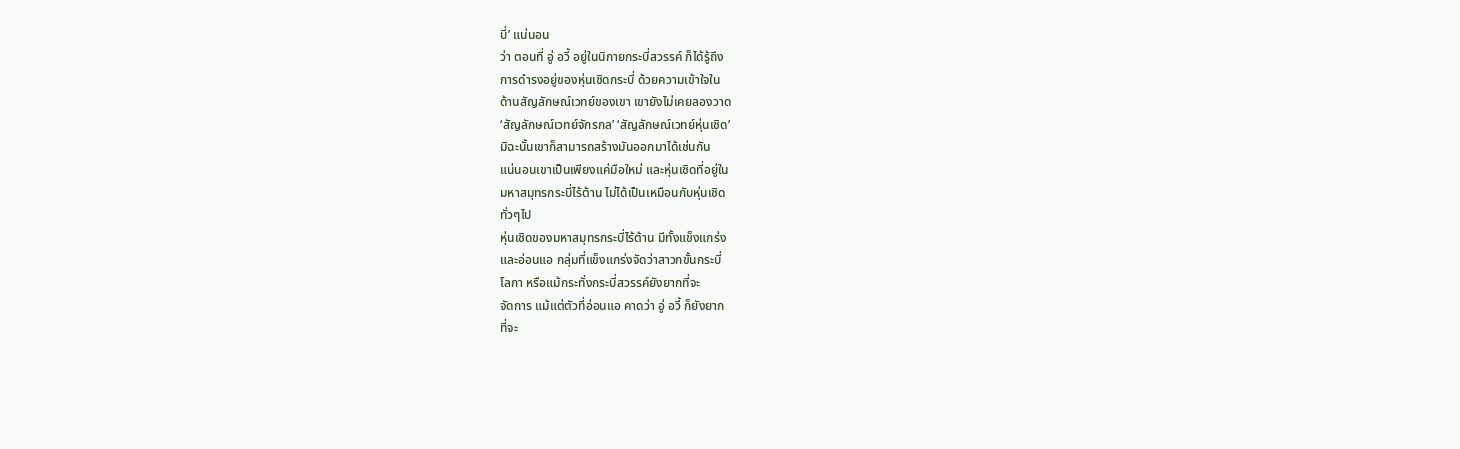บี่’ แน่นอน
ว่า ตอนที่ อู่ อวี้ อยู่ในนิกายกระบี่สวรรค์ ก็ได้รู้ถึง
การดำรงอยู่ของหุ่นเชิดกระบี่ ด้วยความเข้าใจใน
ด้านสัญลักษณ์เวทย์ของเขา เขายังไม่เคยลองวาด
‘สัญลักษณ์เวทย์จักรกล’ ‘สัญลักษณ์เวทย์หุ่นเชิด’
มิฉะนั้นเขาก็สามารถสร้างมันออกมาได้เช่นกัน
แน่นอนเขาเป็นเพียงแค่มือใหม่ และหุ่นเชิดที่อยู่ใน
มหาสมุทรกระบี่ไร้ต้าน ไม่ได้เป็นเหมือนกับหุ่นเชิด
ทั่วๆไป
หุ่นเชิดของมหาสมุทรกระบี่ไร้ต้าน มีทั้งแข็งแกร่ง
และอ่อนแอ กลุ่มที่แข็งแกร่งจัดว่าสาวกขั้นกระบี่
โลกา หรือแม้กระทั่งกระบี่สวรรค์ยังยากที่จะ
จัดการ แม้แต่ตัวที่อ่อนแอ คาดว่า อู่ อวี้ ก็ยังยาก
ที่จะ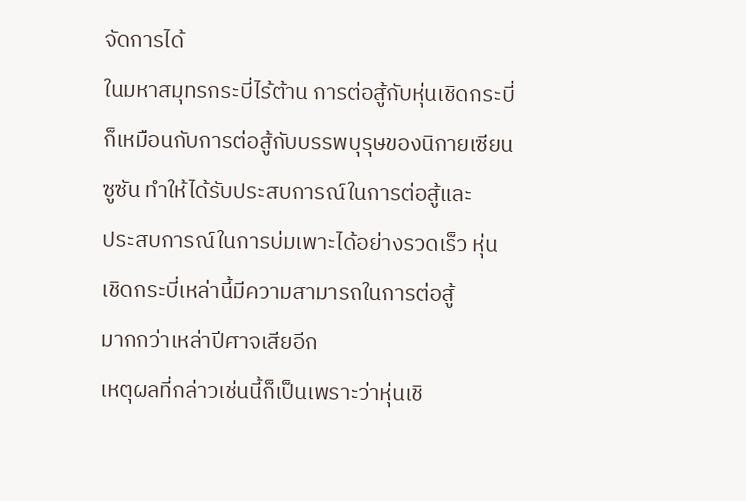จัดการได้
ในมหาสมุทรกระบี่ไร้ต้าน การต่อสู้กับหุ่นเชิดกระบี่
ก็เหมือนกับการต่อสู้กับบรรพบุรุษของนิกายเซียน
ซูซัน ทำให้ได้รับประสบการณ์ในการต่อสู้และ
ประสบการณ์ในการบ่มเพาะได้อย่างรวดเร็ว หุ่น
เชิดกระบี่เหล่านี้มีความสามารถในการต่อสู้
มากกว่าเหล่าปีศาจเสียอีก
เหตุผลที่กล่าวเช่นนี้ก็เป็นเพราะว่าหุ่นเชิ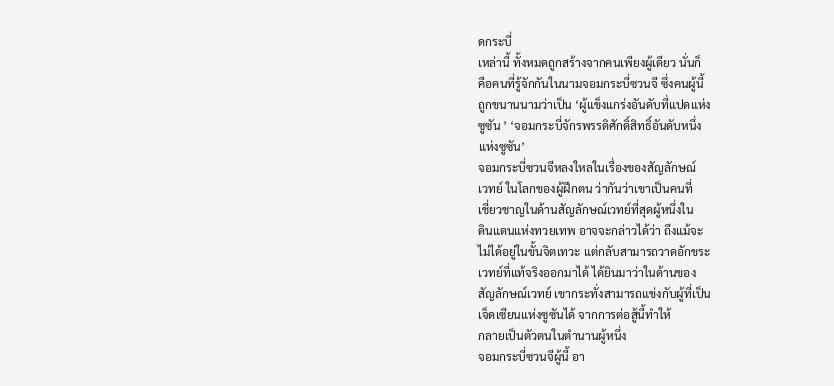ดกระบี่
เหล่านี้ ทั้งหมดถูกสร้างจากคนเพียงผู้เดียว นั่นก็
คือคนที่รู้จักกันในนามจอมกระบี่ซวนจี ซึ่งคนผู้นี้
ถูกขนานนามว่าเป็น ‘ผู้แข็งแกร่งอันดับที่แปดแห่ง
ซูซัน ’ ‘จอมกระบี่จักรพรรดิศักดิ์สิทธิ์อันดับหนึ่ง
แห่งซูซัน’
จอมกระบี่ซวนจีหลงใหลในเรื่องของสัญลักษณ์
เวทย์ ในโลกของผู้ฝึกตน ว่ากันว่าเขาเป็นคนที่
เชี่ยวชาญในด้านสัญลักษณ์เวทย์ที่สุดผู้หนึ่งใน
ดินแดนแห่งทวยเทพ อาจจะกล่าวได้ว่า ถึงแม้จะ
ไม่ได้อยู่ในขั้นจิตเทวะ แต่กลับสามารถวาดอักขระ
เวทย์ที่แท้จริงออกมาได้ ได้ยินมาว่าในด้านของ
สัญลักษณ์เวทย์ เขากระทั่งสามารถแข่งกับผู้ที่เป็น
เจ็ดเซียนแห่งซูซันได้ จากการต่อสู้นี้ทำให้
กลายเป็นตัวตนในตำนานผู้หนึ่ง
จอมกระบี่ซวนจีผู้นี้ อา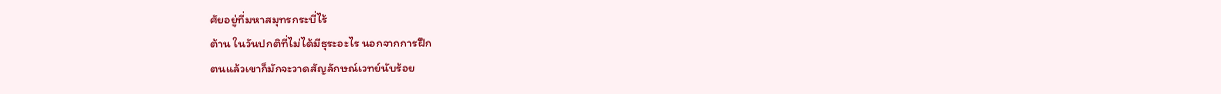ศัยอยู่ที่มหาสมุทรกระบี่ไร้
ต้าน ในวันปกติที่ไม่ได้มีธุระอะไร นอกจากการฝึก
ตนแล้วเขาก็มักจะวาดสัญลักษณ์เวทย์นับร้อย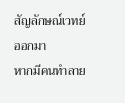สัญลักษณ์เวทย์ออกมา
หากมีคนทำลาย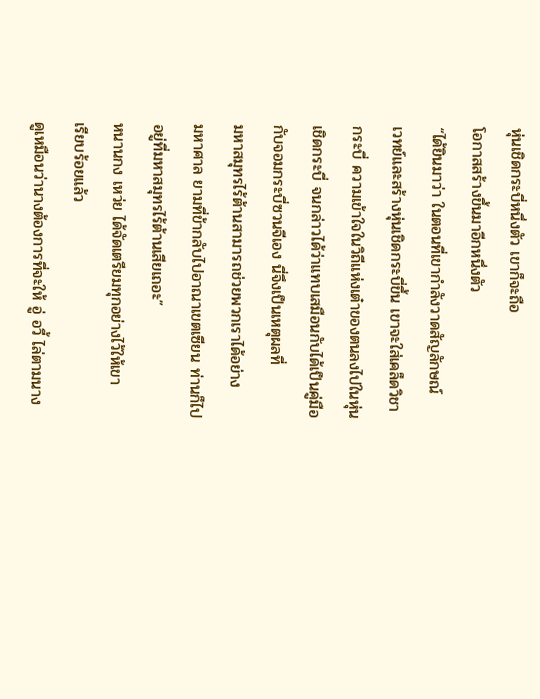หุ่นเชิดกระบี่หนึ่งตัว เขาก็จะถือ
โอกาสสร้างขึ้นมาอีกหนึ่งตัว
“ได้ยินมาว่า ในตอนที่เขากำลังวาดสัญลักษณ์
เวทย์และสร้างหุ่นเชิดกระบี่ขึ้น เขาจะใส่เคล็ดวิชา
กระบี่ ความเข้าใจในวิถีแห่งเต๋าของตนลงไปในหุ่น
เชิดกระบี่ จนกล่าวได้ว่าแทบเสมือนกับได้เป็นคู่มือ
กับจอมกระบี่ซวนจีเอง นี่จึงเป็นเหตุผลที่
มหาสมุทรไร้ต้านสามารถช่วยพวกเราได้อย่าง
มหาศาล ยามที่ข้ากลับไปอาณาเขตเซียน ท่านก็ไป
อยู่ที่มหาสมุทรไร้ต้านเสียเถอะ”
หนานกง เหว่ย ได้จัดเตรียมทุกอย่างไว้ให้เขา
เรียบร้อยแล้ว
ดูเหมือนว่านางต้องการที่จะให้ อู่ อวี้ ไล่ตามนาง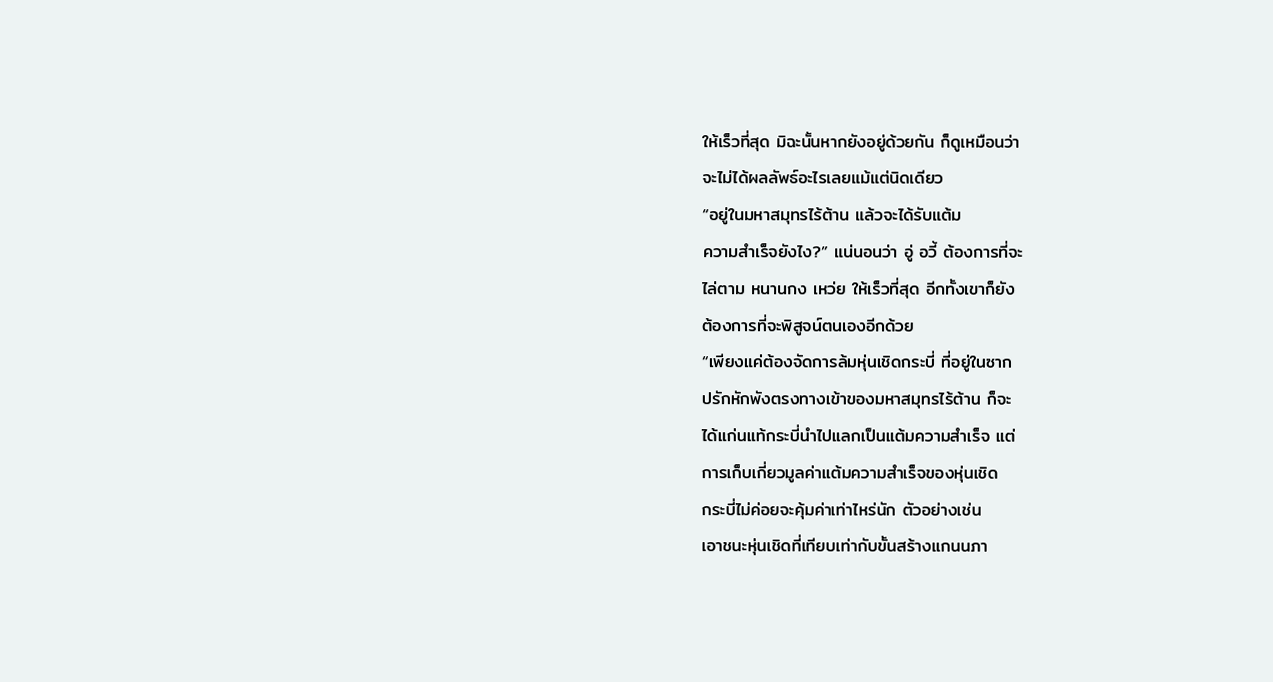ให้เร็วที่สุด มิฉะนั้นหากยังอยู่ด้วยกัน ก็ดูเหมือนว่า
จะไม่ได้ผลลัพธ์อะไรเลยแม้แต่นิดเดียว
“อยู่ในมหาสมุทรไร้ต้าน แล้วจะได้รับแต้ม
ความสำเร็จยังไง?” แน่นอนว่า อู่ อวี้ ต้องการที่จะ
ไล่ตาม หนานกง เหว่ย ให้เร็วที่สุด อีกทั้งเขาก็ยัง
ต้องการที่จะพิสูจน์ตนเองอีกด้วย
“เพียงแค่ต้องจัดการล้มหุ่นเชิดกระบี่ ที่อยู่ในซาก
ปรักหักพังตรงทางเข้าของมหาสมุทรไร้ต้าน ก็จะ
ได้แก่นแท้กระบี่นำไปแลกเป็นแต้มความสำเร็จ แต่
การเก็บเกี่ยวมูลค่าแต้มความสำเร็จของหุ่นเชิด
กระบี่ไม่ค่อยจะคุ้มค่าเท่าไหร่นัก ตัวอย่างเช่น
เอาชนะหุ่นเชิดที่เทียบเท่ากับขั้นสร้างแกนนภา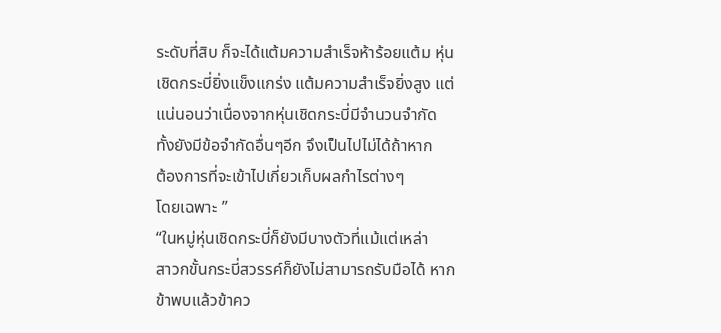ระดับที่สิบ ก็จะได้แต้มความสำเร็จห้าร้อยแต้ม หุ่น
เชิดกระบี่ยิ่งแข็งแกร่ง แต้มความสำเร็จยิ่งสูง แต่
แน่นอนว่าเนื่องจากหุ่นเชิดกระบี่มีจำนวนจำกัด
ทั้งยังมีข้อจำกัดอื่นๆอีก จึงเป็นไปไม่ได้ถ้าหาก
ต้องการที่จะเข้าไปเกี่ยวเก็บผลกำไรต่างๆ
โดยเฉพาะ ”
“ในหมู่หุ่นเชิดกระบี่ก็ยังมีบางตัวที่แม้แต่เหล่า
สาวกขั้นกระบี่สวรรค์ก็ยังไม่สามารถรับมือได้ หาก
ข้าพบแล้วข้าคว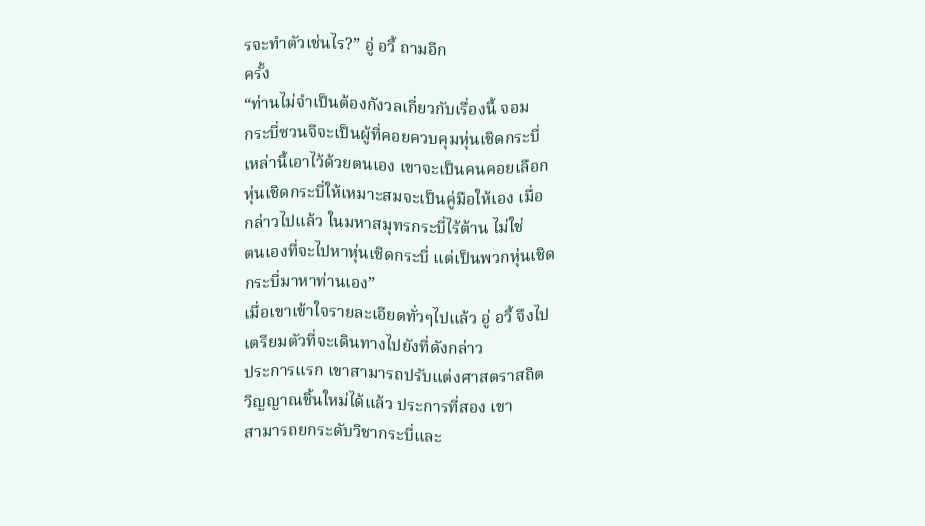รจะทำตัวเช่นไร?” อู่ อวี้ ถามอีก
ครั้ง
“ท่านไม่จำเป็นต้องกังวลเกี่ยวกับเรื่องนี้ จอม
กระบี่ซวนจีจะเป็นผู้ที่คอยควบคุมหุ่นเชิดกระบี่
เหล่านี้เอาไว้ด้วยตนเอง เขาจะเป็นคนคอยเลือก
หุ่นเชิดกระบี่ให้เหมาะสมจะเป็นคู่มือให้เอง เมื่อ
กล่าวไปแล้ว ในมหาสมุทรกระบี่ไร้ต้าน ไม่ใช่
ตนเองที่จะไปหาหุ่นเชิดกระบี่ แต่เป็นพวกหุ่นเชิด
กระบี่มาหาท่านเอง”
เมื่อเขาเข้าใจรายละเอียดทั่วๆไปแล้ว อู่ อวี้ จึงไป
เตรียมตัวที่จะเดินทางไปยังที่ดังกล่าว
ประการแรก เขาสามารถปรับแต่งศาสตราสถิต
วิญญาณชิ้นใหม่ได้แล้ว ประการที่สอง เขา
สามารถยกระดับวิชากระบี่และ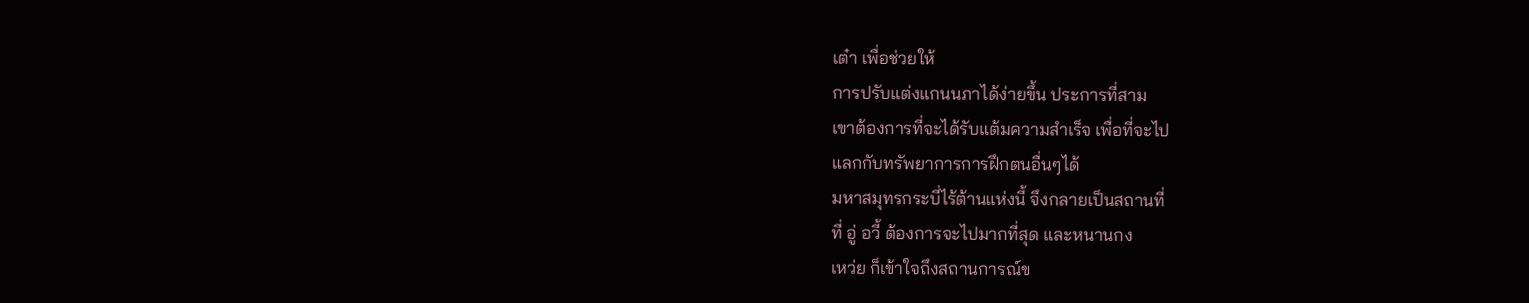เต๋า เพื่อช่วยให้
การปรับแต่งแกนนภาได้ง่ายขึ้น ประการที่สาม
เขาต้องการที่จะได้รับแต้มความสำเร็จ เพื่อที่จะไป
แลกกับทรัพยาการการฝึกตนอื่นๆได้
มหาสมุทรกระบี่ไร้ต้านแห่งนี้ จึงกลายเป็นสถานที่
ที่ อู่ อวี้ ต้องการจะไปมากที่สุด และหนานกง
เหว่ย ก็เข้าใจถึงสถานการณ์ข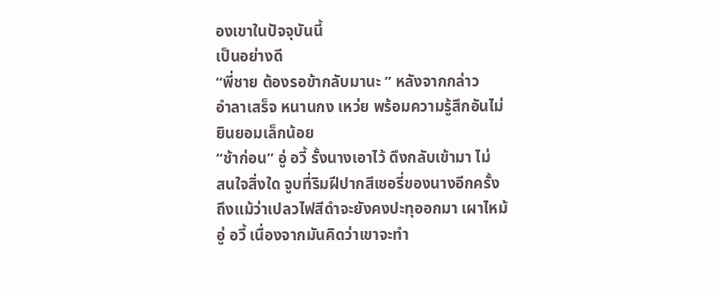องเขาในปัจจุบันนี้
เป็นอย่างดี
“พี่ชาย ต้องรอข้ากลับมานะ ” หลังจากกล่าว
อำลาเสร็จ หนานกง เหว่ย พร้อมความรู้สึกอันไม่
ยินยอมเล็กน้อย
“ช้าก่อน” อู่ อวี้ รั้งนางเอาไว้ ดึงกลับเข้ามา ไม่
สนใจสิ่งใด จูบที่ริมฝีปากสีเชอรี่ของนางอีกครั้ง
ถึงแม้ว่าเปลวไฟสีดำจะยังคงปะทุออกมา เผาไหม้
อู่ อวี้ เนื่องจากมันคิดว่าเขาจะทำ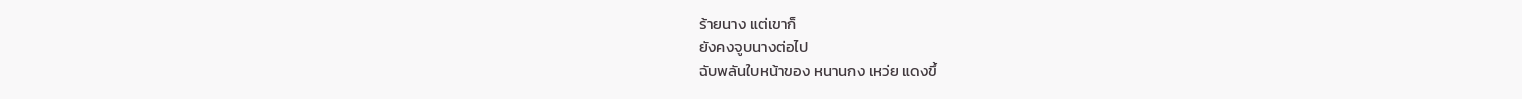ร้ายนาง แต่เขาก็
ยังคงจูบนางต่อไป
ฉับพลันใบหน้าของ หนานกง เหว่ย แดงขึ้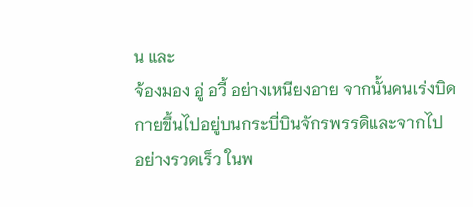น และ
จ้องมอง อู่ อวี้ อย่างเหนียงอาย จากนั้นคนเร่งบิด
กายขึ้นไปอยู่บนกระบี่บินจักรพรรดิและจากไป
อย่างรวดเร็ว ในพ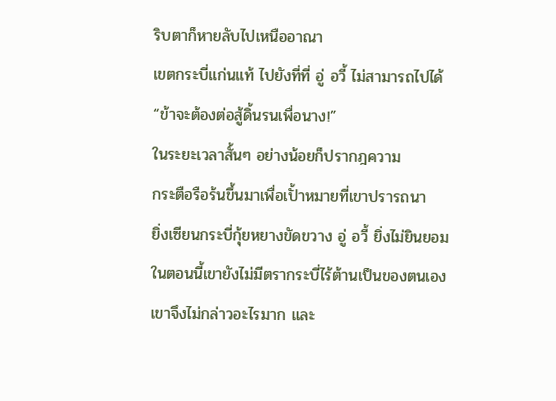ริบตาก็หายลับไปเหนืออาณา
เขตกระบี่แก่นแท้ ไปยังที่ที่ อู่ อวี้ ไม่สามารถไปได้
“ข้าจะต้องต่อสู้ดิ้นรนเพื่อนาง!”
ในระยะเวลาสั้นๆ อย่างน้อยก็ปรากฎความ
กระตือรือร้นขึ้นมาเพื่อเปั้าหมายที่เขาปรารถนา
ยิ่งเซียนกระบี่กุ้ยหยางขัดขวาง อู่ อวี้ ยิ่งไม่ยินยอม
ในตอนนี้เขายังไม่มีตรากระบี่ไร้ต้านเป็นของตนเอง
เขาจึงไม่กล่าวอะไรมาก และ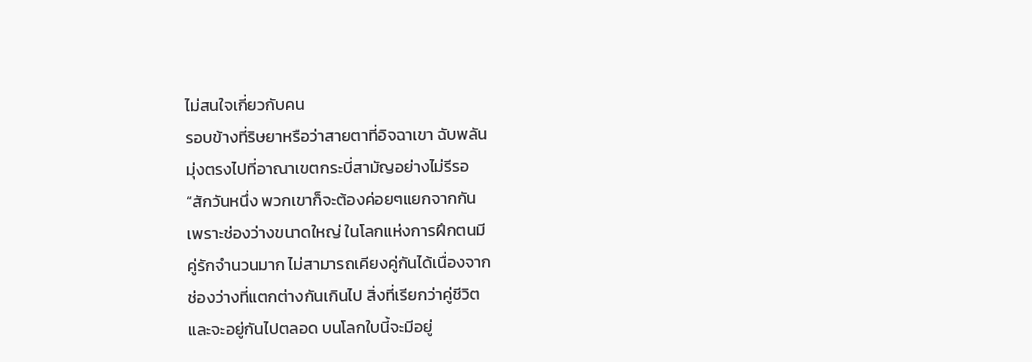ไม่สนใจเกี่ยวกับคน
รอบข้างที่ริษยาหรือว่าสายตาที่อิจฉาเขา ฉับพลัน
มุ่งตรงไปที่อาณาเขตกระบี่สามัญอย่างไม่รีรอ
“สักวันหนึ่ง พวกเขาก็จะต้องค่อยๆแยกจากกัน
เพราะช่องว่างขนาดใหญ่ ในโลกแห่งการฝึกตนมี
คู่รักจำนวนมาก ไม่สามารถเคียงคู่กันได้เนื่องจาก
ช่องว่างที่แตกต่างกันเกินไป สิ่งที่เรียกว่าคู่ชีวิต
และจะอยู่กันไปตลอด บนโลกใบนี้จะมีอยู่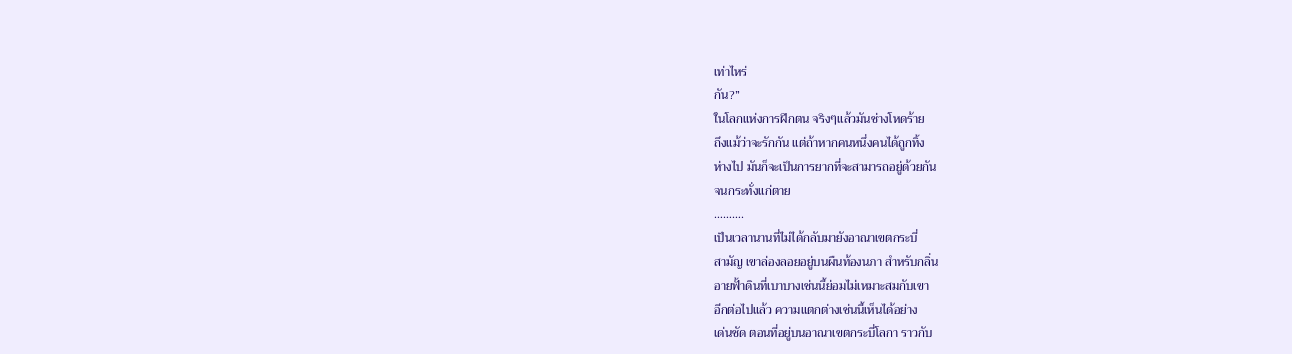เท่าไหร่
กัน?”
ในโลกแห่งการฝึกตน จริงๆแล้วมันช่างโหดร้าย
ถึงแม้ว่าจะรักกัน แต่ถ้าหากคนหนึ่งคนได้ถูกทิ้ง
ห่างไป มันก็จะเป็นการยากที่จะสามารถอยู่ด้วยกัน
จนกระทั่งแก่ตาย
……….
เป็นเวลานานที่ไม่ได้กลับมายังอาณาเขตกระบี่
สามัญ เขาล่องลอยอยู่บนผืนท้องนภา สำหรับกลิ่น
อายฟั้าดินที่เบาบางเช่นนี้ย่อมไม่เหมาะสมกับเขา
อีกต่อไปแล้ว ความแตกต่างเช่นนี้เห็นได้อย่าง
เด่นชัด ตอนที่อยู่บนอาณาเขตกระบี่โลกา ราวกับ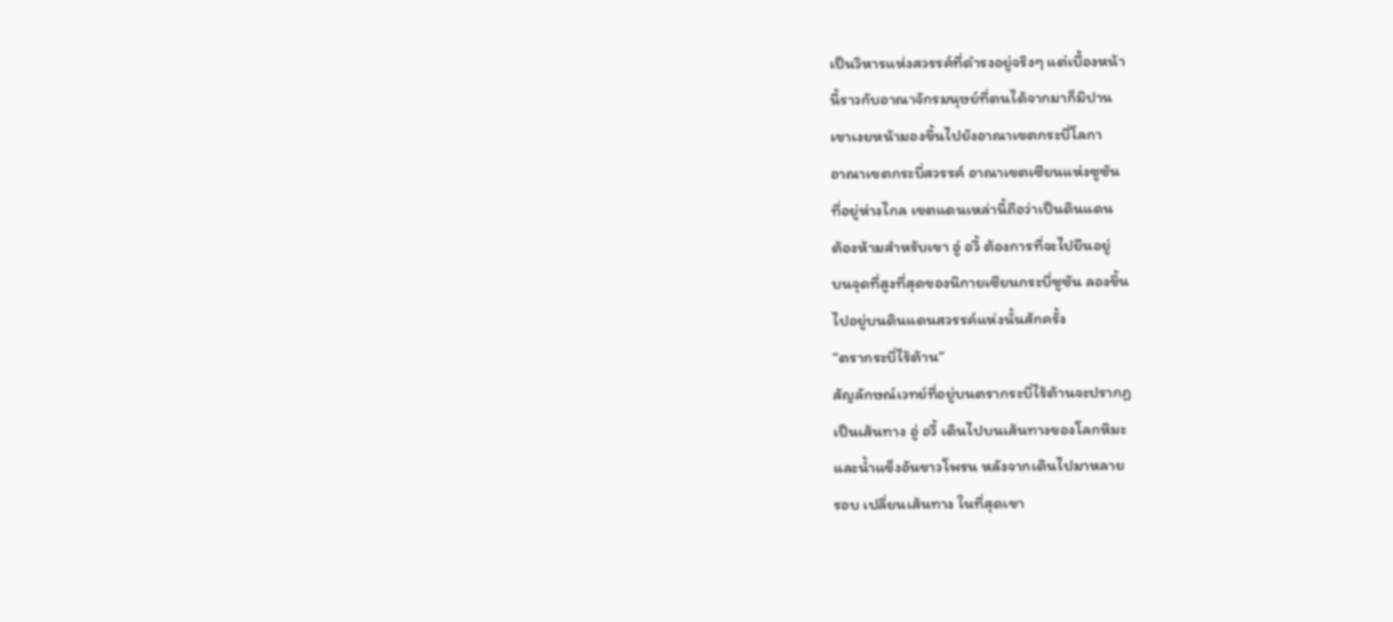เป็นวิหารแห่งสวรรค์ที่ดำรงอยู่จริงๆ แต่เบื้องหน้า
นี้ราวกับอาณาจักรมนุษย์ที่ตนได้จากมาก็มิปาน
เขาเงยหน้ามองขึ้นไปยังอาณาเขตกระบี่โลกา
อาณาเขตกระบี่สวรรค์ อาณาเขตเซียนแห่งซูซัน
ที่อยู่ห่างไกล เขตแดนเหล่านี้ถือว่าเป็นดินแดน
ต้องห้ามสำหรับเขา อู่ อวี้ ต้องการที่จะไปยืนอยู่
บนจุดที่สูงที่สุดของนิกายเซียนกระบี่ซูซัน ลองขึ้น
ไปอยู่บนดินแดนสวรรค์แห่งนั้นสักครั้ง
“ตรากระบี่ไร้ต้าน”
สัญลักษณ์เวทย์ที่อยู่บนตรากระบี่ไร้ต้านจะปรากฏ
เป็นเส้นทาง อู่ อวี้ เดินไปบนเส้นทางของโลกหิมะ
และน้ำแข็งอันขาวโพรน หลังจากเดินไปมาหลาย
รอบ เปลี่ยนเส้นทาง ในที่สุดเขา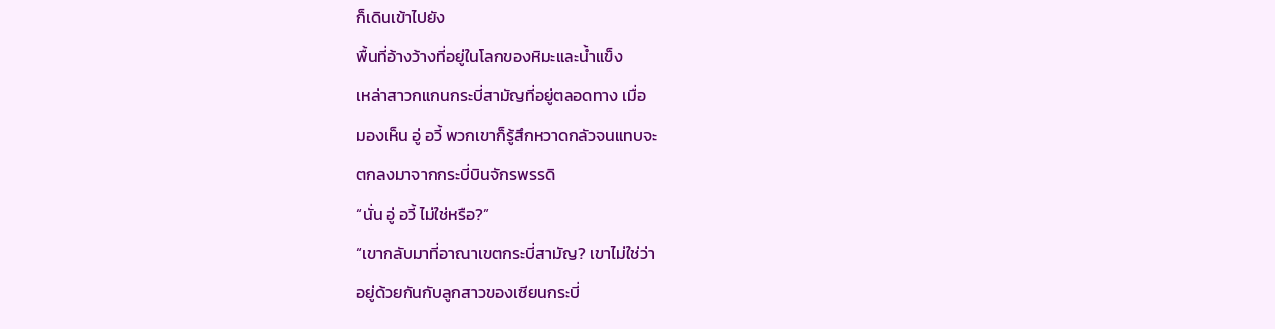ก็เดินเข้าไปยัง
พื้นที่อ้างว้างที่อยู่ในโลกของหิมะและน้ำแข็ง
เหล่าสาวกแกนกระบี่สามัญที่อยู่ตลอดทาง เมื่อ
มองเห็น อู่ อวี้ พวกเขาก็รู้สึกหวาดกลัวจนแทบจะ
ตกลงมาจากกระบี่บินจักรพรรดิ
“นั่น อู่ อวี้ ไม่ใช่หรือ?”
“เขากลับมาที่อาณาเขตกระบี่สามัญ? เขาไม่ใช่ว่า
อยู่ด้วยกันกับลูกสาวของเซียนกระบี่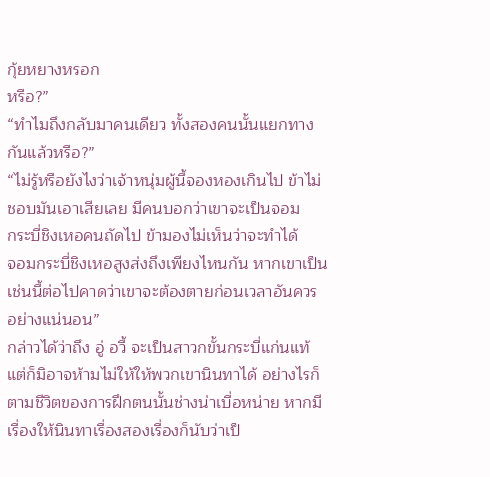กุ้ยหยางหรอก
หรือ?”
“ทำไมถึงกลับมาคนเดียว ทั้งสองคนนั้นแยกทาง
กันแล้วหรือ?”
“ไม่รู้หรือยังไงว่าเจ้าหนุ่มผู้นี้จองหองเกินไป ข้าไม่
ชอบมันเอาเสียเลย มีคนบอกว่าเขาจะเป็นจอม
กระบี่ชิงเหอคนถัดไป ข้ามองไม่เห็นว่าจะทำได้
จอมกระบี่ชิงเหอสูงส่งถึงเพียงไหนกัน หากเขาเป็น
เช่นนี้ต่อไปคาดว่าเขาจะต้องตายก่อนเวลาอันควร
อย่างแน่นอน”
กล่าวได้ว่าถึง อู่ อวี้ จะเป็นสาวกขั้นกระบี่แก่นแท้
แต่ก็มิอาจห้ามไม่ให้ให้พวกเขานินทาได้ อย่างไรก็
ตามชีวิตของการฝึกตนนั้นช่างน่าเบื่อหน่าย หากมี
เรื่องให้นินทาเรื่องสองเรื่องก็นับว่าเป็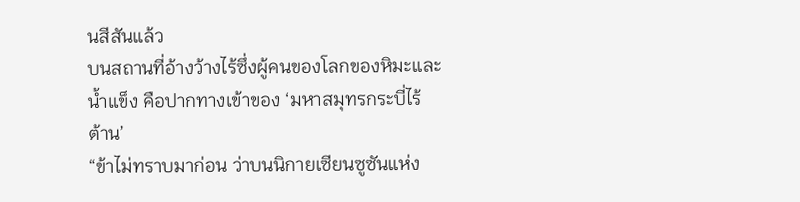นสีสันแล้ว
บนสถานที่อ้างว้างไร้ซึ่งผู้คนของโลกของหิมะและ
น้ำแข็ง คือปากทางเข้าของ ‘มหาสมุทรกระบี่ไร้
ต้าน’
“ข้าไม่ทราบมาก่อน ว่าบนนิกายเซียนซูซันแห่ง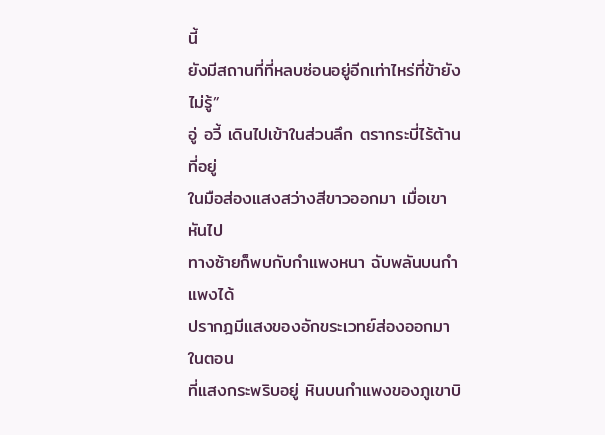นี้
ยังมีสถานที่ที่หลบซ่อนอยู่อีกเท่าไหร่ที่ข้ายังไม่รู้”
อู่ อวี้ เดินไปเข้าในส่วนลึก ตรากระบี่ไร้ต้านที่อยู่
ในมือส่องแสงสว่างสีขาวออกมา เมื่อเขาหันไป
ทางซ้ายก็พบกับกำแพงหนา ฉับพลันบนกำแพงได้
ปรากฎมีแสงของอักขระเวทย์ส่องออกมา ในตอน
ที่แสงกระพริบอยู่ หินบนกำแพงของภูเขาบิ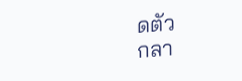ดตัว
กลา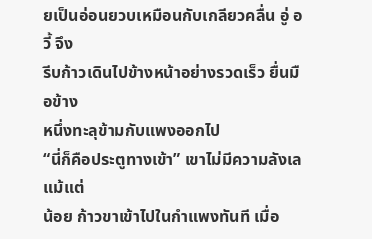ยเป็นอ่อนยวบเหมือนกับเกลียวคลื่น อู่ อวี้ จึง
รีบก้าวเดินไปข้างหน้าอย่างรวดเร็ว ยื่นมือข้าง
หนึ่งทะลุข้ามกับแพงออกไป
“นี่ก็คือประตูทางเข้า” เขาไม่มีความลังเลแม้แต่
น้อย ก้าวขาเข้าไปในกำแพงทันที เมื่อ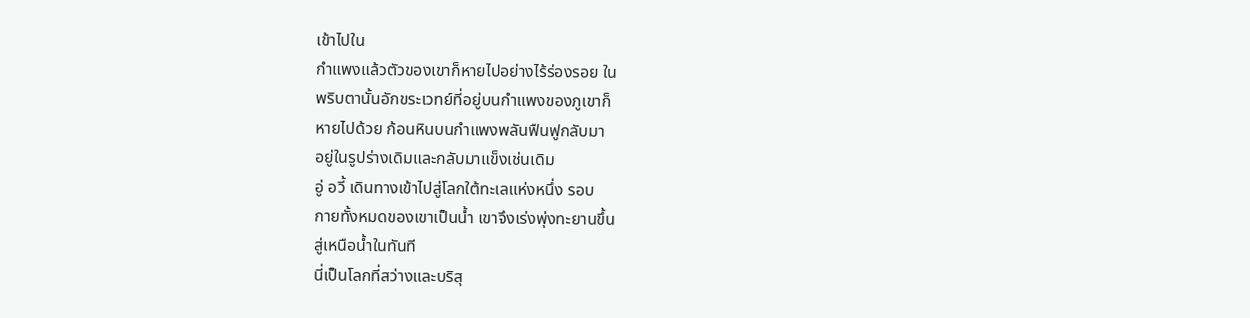เข้าไปใน
กำแพงแล้วตัวของเขาก็หายไปอย่างไร้ร่องรอย ใน
พริบตานั้นอักขระเวทย์ที่อยู่บนกำแพงของภูเขาก็
หายไปด้วย ก้อนหินบนกำแพงพลันฟืนฟูกลับมา
อยู่ในรูปร่างเดิมและกลับมาแข็งเช่นเดิม
อู่ อวี้ เดินทางเข้าไปสู่โลกใต้ทะเลแห่งหนึ่ง รอบ
กายทั้งหมดของเขาเป็นน้ำ เขาจึงเร่งพุ่งทะยานขึ้น
สู่เหนือน้ำในทันที
นี่เป็นโลกที่สว่างและบริสุ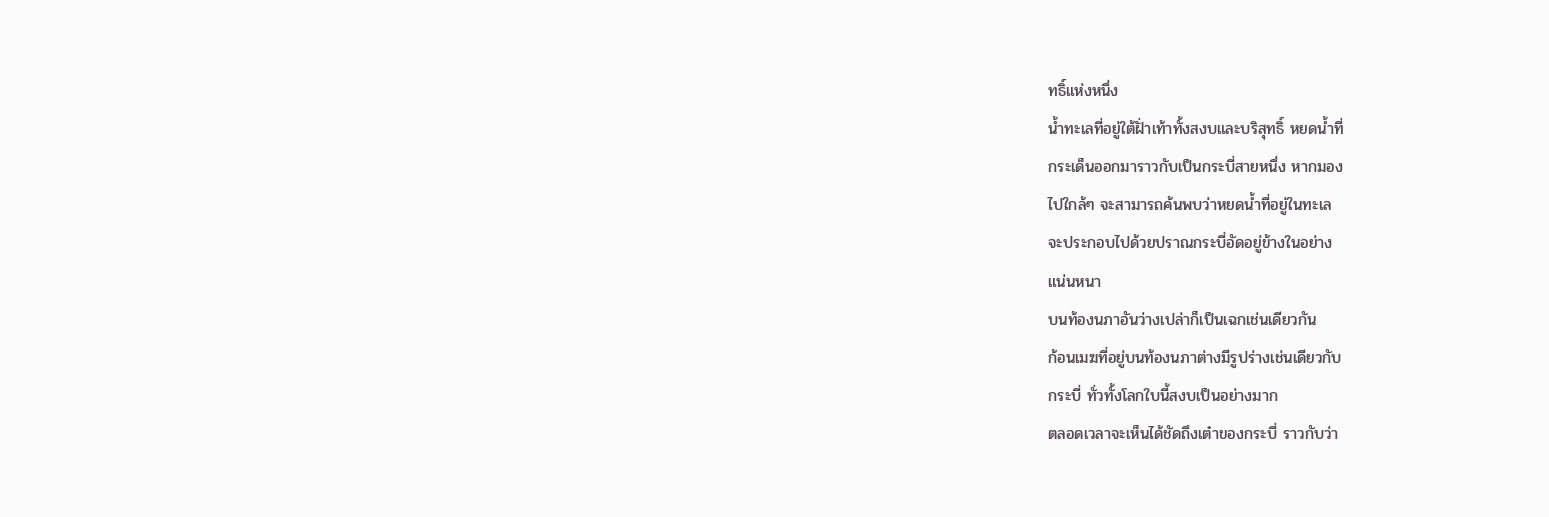ทธิ์แห่งหนึ่ง
น้ำทะเลที่อยู่ใต้ฝั่าเท้าทั้งสงบและบริสุทธิ์ หยดน้ำที่
กระเด็นออกมาราวกับเป็นกระบี่สายหนึ่ง หากมอง
ไปใกล้ๆ จะสามารถค้นพบว่าหยดน้ำที่อยู่ในทะเล
จะประกอบไปด้วยปราณกระบี่อัดอยู่ข้างในอย่าง
แน่นหนา
บนท้องนภาอันว่างเปล่าก็เป็นเฉกเช่นเดียวกัน
ก้อนเมฆที่อยู่บนท้องนภาต่างมีรูปร่างเช่นเดียวกับ
กระบี่ ทั่วทั้งโลกใบนี้สงบเป็นอย่างมาก
ตลอดเวลาจะเห็นได้ชัดถึงเต๋าของกระบี่ ราวกับว่า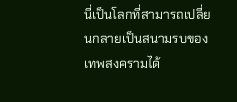นี่เป็นโลกที่สามารถเปลี่ยนกลายเป็นสนามรบของ
เทพสงครามได้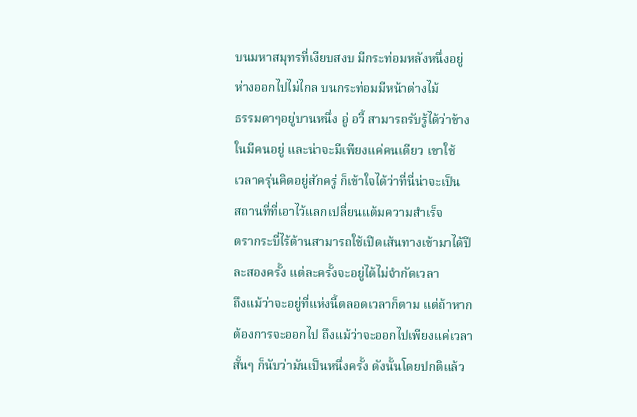บนมหาสมุทรที่เงียบสงบ มีกระท่อมหลังหนึ่งอยู่
ห่างออกไปไม่ไกล บนกระท่อมมีหน้าต่างไม้
ธรรมดาๆอยู่บานหนึ่ง อู่ อวี้ สามารถรับรู้ได้ว่าข้าง
ในมีคนอยู่ และน่าจะมีเพียงแค่คนเดียว เขาใช้
เวลาครุ่นคิดอยู่สักครู่ ก็เข้าใจได้ว่าที่นี่น่าจะเป็น
สถานที่ที่เอาไว้แลกเปลี่ยนแต้มความสำเร็จ
ตรากระบี่ไร้ต้านสามารถใช้เปิดเส้นทางเข้ามาได้ปี
ละสองครั้ง แต่ละครั้งจะอยู่ได้ไม่จำกัดเวลา
ถึงแม้ว่าจะอยู่ที่แห่งนี้ตลอดเวลาก็ตาม แต่ถ้าหาก
ต้องการจะออกไป ถึงแม้ว่าจะออกไปเพียงแค่เวลา
สั้นๆ ก็นับว่ามันเป็นหนึ่งครั้ง ดังนั้นโดยปกติแล้ว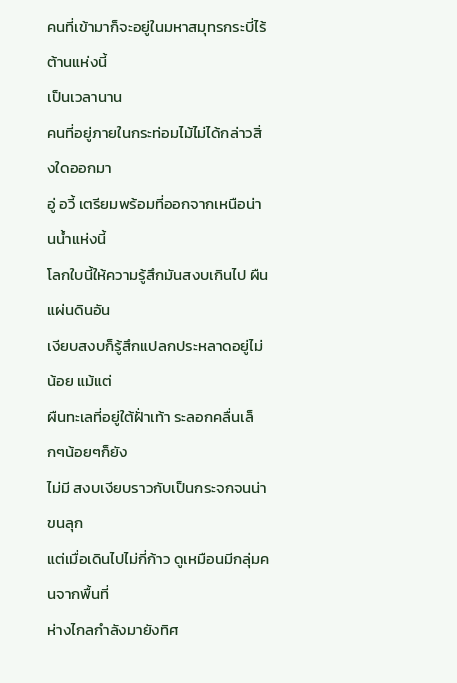คนที่เข้ามาก็จะอยู่ในมหาสมุทรกระบี่ไร้ต้านแห่งนี้
เป็นเวลานาน
คนที่อยู่ภายในกระท่อมไม้ไม่ได้กล่าวสิ่งใดออกมา
อู่ อวี้ เตรียมพร้อมที่ออกจากเหนือน่านน้ำแห่งนี้
โลกใบนี้ให้ความรู้สึกมันสงบเกินไป ผืนแผ่นดินอัน
เงียบสงบก็รู้สึกแปลกประหลาดอยู่ไม่น้อย แม้แต่
ผืนทะเลที่อยู่ใต้ฝั่าเท้า ระลอกคลื่นเล็กๆน้อยๆก็ยัง
ไม่มี สงบเงียบราวกับเป็นกระจกจนน่าขนลุก
แต่เมื่อเดินไปไม่กี่ก้าว ดูเหมือนมีกลุ่มคนจากพื้นที่
ห่างไกลกำลังมายังทิศ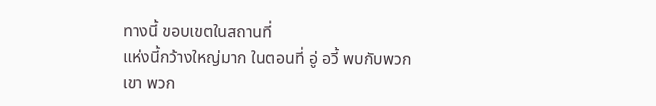ทางนี้ ขอบเขตในสถานที่
แห่งนี้กว้างใหญ่มาก ในตอนที่ อู่ อวี้ พบกับพวก
เขา พวก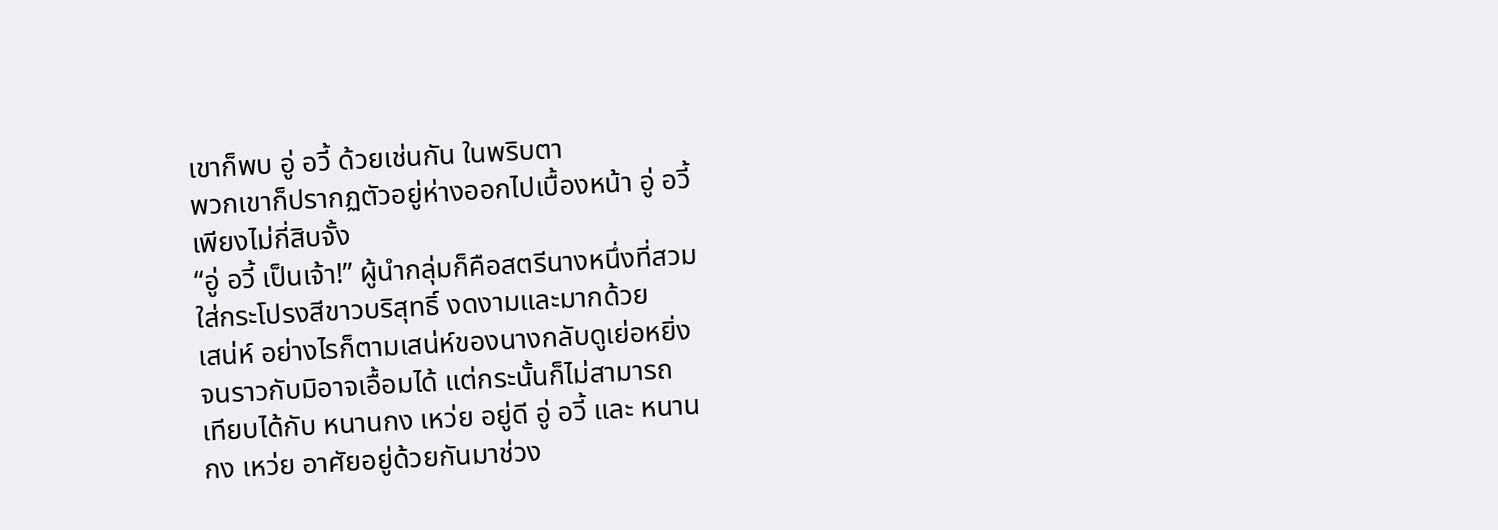เขาก็พบ อู่ อวี้ ด้วยเช่นกัน ในพริบตา
พวกเขาก็ปรากฏตัวอยู่ห่างออกไปเบื้องหน้า อู่ อวี้
เพียงไม่กี่สิบจั้ง
“อู่ อวี้ เป็นเจ้า!” ผู้นำกลุ่มก็คือสตรีนางหนึ่งที่สวม
ใส่กระโปรงสีขาวบริสุทธิ์ งดงามและมากด้วย
เสน่ห์ อย่างไรก็ตามเสน่ห์ของนางกลับดูเย่อหยิ่ง
จนราวกับมิอาจเอื้อมได้ แต่กระนั้นก็ไม่สามารถ
เทียบได้กับ หนานกง เหว่ย อยู่ดี อู่ อวี้ และ หนาน
กง เหว่ย อาศัยอยู่ด้วยกันมาช่วง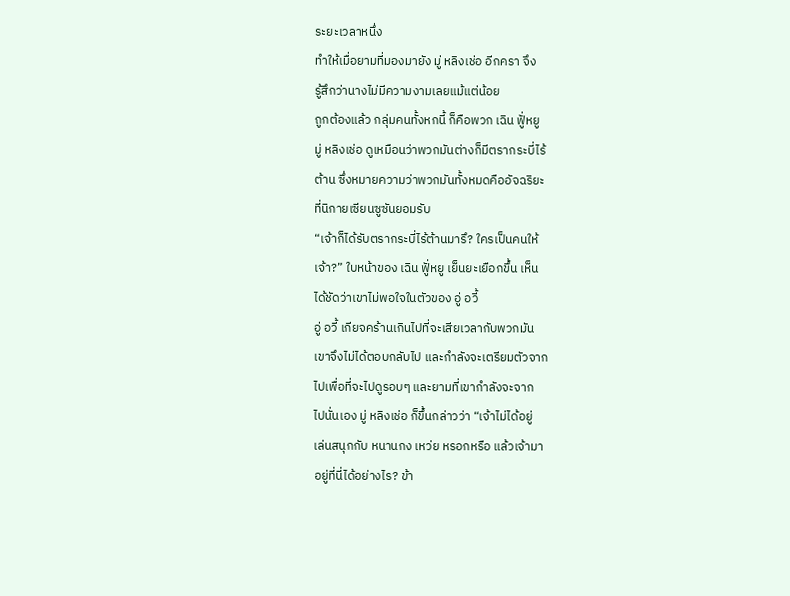ระยะเวลาหนึ่ง
ทำให้เมื่อยามที่มองมายัง มู่ หลิงเช่อ อีกครา จึง
รู้สึกว่านางไม่มีความงามเลยแม้แต่น้อย
ถูกต้องแล้ว กลุ่มคนทั้งหกนี้ ก็คือพวก เฉิน ฟูั่หยู
มู่ หลิงเช่อ ดูเหมือนว่าพวกมันต่างก็มีตรากระบี่ไร้
ต้าน ซึ่งหมายความว่าพวกมันทั้งหมดคืออัจฉริยะ
ที่นิกายเซียนซูซันยอมรับ
“เจ้าก็ได้รับตรากระบี่ไร้ต้านมารึ? ใครเป็นคนให้
เจ้า?” ใบหน้าของ เฉิน ฟูั่หยู เย็นยะเยือกขึ้น เห็น
ได้ชัดว่าเขาไม่พอใจในตัวของ อู่ อวี้
อู่ อวี้ เกียจคร้านเกินไปที่จะเสียเวลากับพวกมัน
เขาจึงไม่ได้ตอบกลับไป และกำลังจะเตรียมตัวจาก
ไปเพื่อที่จะไปดูรอบๆ และยามที่เขากำลังจะจาก
ไปนั่นเอง มู่ หลิงเช่อ ก็ขึ้นกล่าวว่า “เจ้าไม่ได้อยู่
เล่นสนุกกับ หนานกง เหว่ย หรอกหรือ แล้วเจ้ามา
อยู่ที่นี่ได้อย่างไร? ข้า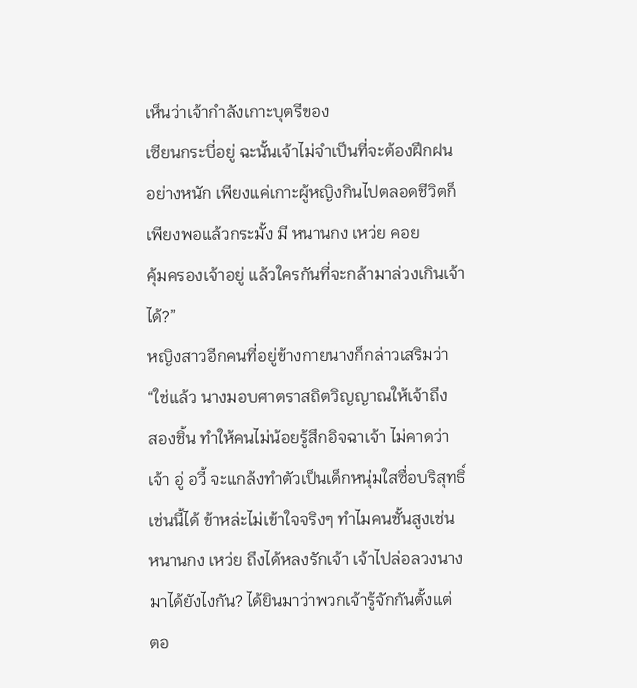เห็นว่าเจ้ากำลังเกาะบุตรีของ
เซียนกระบี่อยู่ ฉะนั้นเจ้าไม่จำเป็นที่จะต้องฝึกฝน
อย่างหนัก เพียงแค่เกาะผู้หญิงกินไปตลอดชีวิตก็
เพียงพอแล้วกระมั้ง มี หนานกง เหว่ย คอย
คุ้มครองเจ้าอยู่ แล้วใครกันที่จะกล้ามาล่วงเกินเจ้า
ได้?”
หญิงสาวอีกคนที่อยู่ข้างกายนางก็กล่าวเสริมว่า
“ใช่แล้ว นางมอบศาตราสถิตวิญญาณให้เจ้าถึง
สองชิ้น ทำให้คนไม่น้อยรู้สึกอิจฉาเจ้า ไม่คาดว่า
เจ้า อู่ อวี้ จะแกล้งทำตัวเป็นเด็กหนุ่มใสซื่อบริสุทธิ์
เช่นนี้ได้ ข้าหล่ะไม่เข้าใจจริงๆ ทำไมคนชั้นสูงเช่น
หนานกง เหว่ย ถึงได้หลงรักเจ้า เจ้าไปล่อลวงนาง
มาได้ยังไงกัน? ได้ยินมาว่าพวกเจ้ารู้จักกันตั้งแต่
ตอ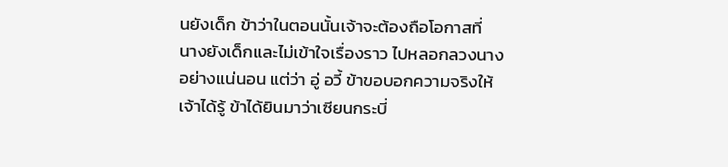นยังเด็ก ข้าว่าในตอนนั้นเจ้าจะต้องถือโอกาสที่
นางยังเด็กและไม่เข้าใจเรื่องราว ไปหลอกลวงนาง
อย่างแน่นอน แต่ว่า อู่ อวี้ ข้าขอบอกความจริงให้
เจ้าได้รู้ ข้าได้ยินมาว่าเซียนกระบี่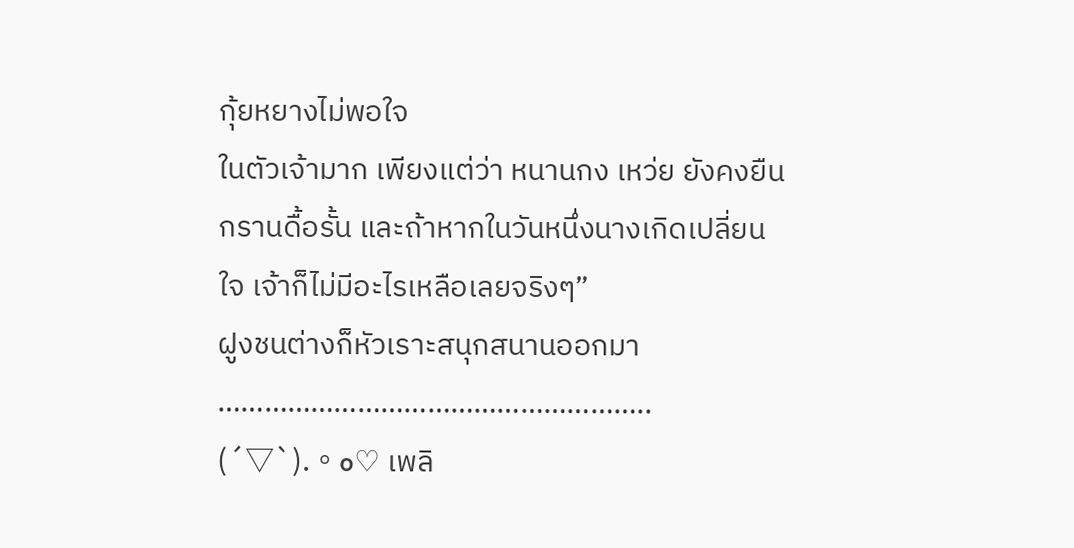กุ้ยหยางไม่พอใจ
ในตัวเจ้ามาก เพียงแต่ว่า หนานกง เหว่ย ยังคงยืน
กรานดื้อรั้น และถ้าหากในวันหนึ่งนางเกิดเปลี่ยน
ใจ เจ้าก็ไม่มีอะไรเหลือเลยจริงๆ”
ฝูงชนต่างก็หัวเราะสนุกสนานออกมา
………………………………………………..
(´▽`).。o♡ เพลิ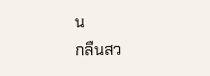น
กลืนสว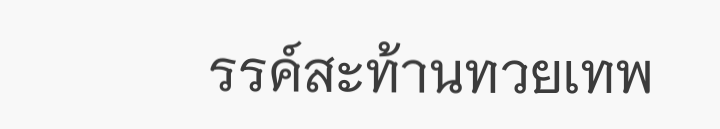รรค์สะท้านทวยเทพ